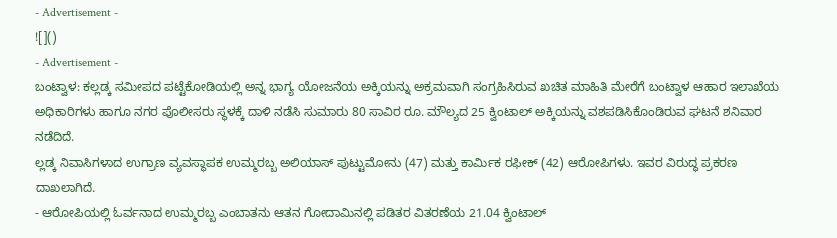- Advertisement -
![]()
- Advertisement -
ಬಂಟ್ವಾಳ: ಕಲ್ಲಡ್ಕ ಸಮೀಪದ ಪಟ್ಟೆಕೋಡಿಯಲ್ಲಿ ಅನ್ನ ಭಾಗ್ಯ ಯೋಜನೆಯ ಅಕ್ಕಿಯನ್ನು ಅಕ್ರಮವಾಗಿ ಸಂಗ್ರಹಿಸಿರುವ ಖಚಿತ ಮಾಹಿತಿ ಮೇರೆಗೆ ಬಂಟ್ವಾಳ ಆಹಾರ ಇಲಾಖೆಯ ಅಧಿಕಾರಿಗಳು ಹಾಗೂ ನಗರ ಪೊಲೀಸರು ಸ್ಥಳಕ್ಕೆ ದಾಳಿ ನಡೆಸಿ ಸುಮಾರು 80 ಸಾವಿರ ರೂ. ಮೌಲ್ಯದ 25 ಕ್ವಿಂಟಾಲ್ ಅಕ್ಕಿಯನ್ನು ವಶಪಡಿಸಿಕೊಂಡಿರುವ ಘಟನೆ ಶನಿವಾರ ನಡೆದಿದೆ.
ಲ್ಲಡ್ಕ ನಿವಾಸಿಗಳಾದ ಉಗ್ರಾಣ ವ್ಯವಸ್ಥಾಪಕ ಉಮ್ಮರಬ್ಬ ಅಲಿಯಾಸ್ ಪುಟ್ಟುಮೋನು (47) ಮತ್ತು ಕಾರ್ಮಿಕ ರಫೀಕ್ (42) ಆರೋಪಿಗಳು. ಇವರ ವಿರುದ್ಧ ಪ್ರಕರಣ ದಾಖಲಾಗಿದೆ.
- ಆರೋಪಿಯಲ್ಲಿ ಓರ್ವನಾದ ಉಮ್ಮರಬ್ಬ ಎಂಬಾತನು ಆತನ ಗೋದಾಮಿನಲ್ಲಿ ಪಡಿತರ ವಿತರಣೆಯ 21.04 ಕ್ವಿಂಟಾಲ್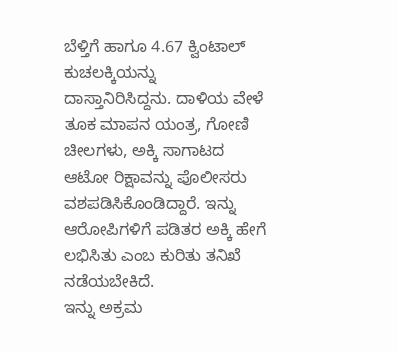ಬೆಳ್ತಿಗೆ ಹಾಗೂ 4.67 ಕ್ವಿಂಟಾಲ್ ಕುಚಲಕ್ಕಿಯನ್ನು ದಾಸ್ತಾನಿರಿಸಿದ್ದನು. ದಾಳಿಯ ವೇಳೆ ತೂಕ ಮಾಪನ ಯಂತ್ರ, ಗೋಣಿ ಚೀಲಗಳು, ಅಕ್ಕಿ ಸಾಗಾಟದ ಆಟೋ ರಿಕ್ಷಾವನ್ನು ಪೊಲೀಸರು ವಶಪಡಿಸಿಕೊಂಡಿದ್ದಾರೆ. ಇನ್ನು ಆರೋಪಿಗಳಿಗೆ ಪಡಿತರ ಅಕ್ಕಿ ಹೇಗೆ ಲಭಿಸಿತು ಎಂಬ ಕುರಿತು ತನಿಖೆ ನಡೆಯಬೇಕಿದೆ.
ಇನ್ನು ಅಕ್ರಮ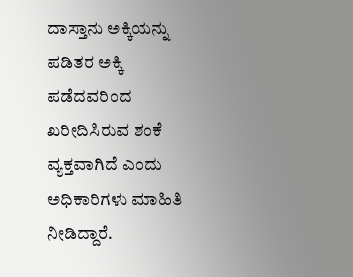ದಾಸ್ತಾನು ಅಕ್ಕಿಯನ್ನು ಪಡಿತರ ಅಕ್ಕಿ ಪಡೆದವರಿಂದ ಖರೀದಿಸಿರುವ ಶಂಕೆ ವ್ಯಕ್ತವಾಗಿದೆ ಎಂದು ಅಧಿಕಾರಿಗಳು ಮಾಹಿತಿ ನೀಡಿದ್ದಾರೆ.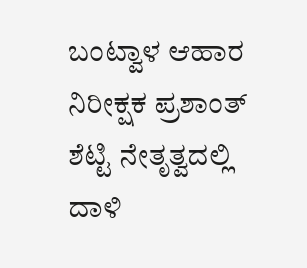ಬಂಟ್ವಾಳ ಆಹಾರ ನಿರೀಕ್ಷಕ ಪ್ರಶಾಂತ್ ಶೆಟ್ಟಿ ನೇತೃತ್ವದಲ್ಲಿ ದಾಳಿ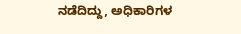ನಡೆದಿದ್ದು, ಅಧಿಕಾರಿಗಳ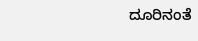ದೂರಿನಂತೆ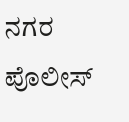ನಗರ ಪೊಲೀಸ್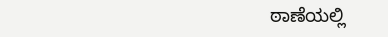ಠಾಣೆಯಲ್ಲಿ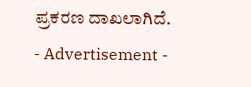ಪ್ರಕರಣ ದಾಖಲಾಗಿದೆ.
- Advertisement -